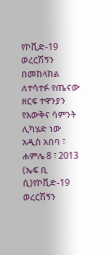የኮቪድ-19 ወረርሽኝን በመከላከል ለተሳተፉ የጤናው ዘርፍ ተዋንያን የእውቅና ሳምንት ሊካሄድ ነው
አዲስ አበባ ፣ ሐምሌ 8 ፣ 2013 (ኤፍ ቢ ሲ)የኮቪድ-19 ወረርሽኝን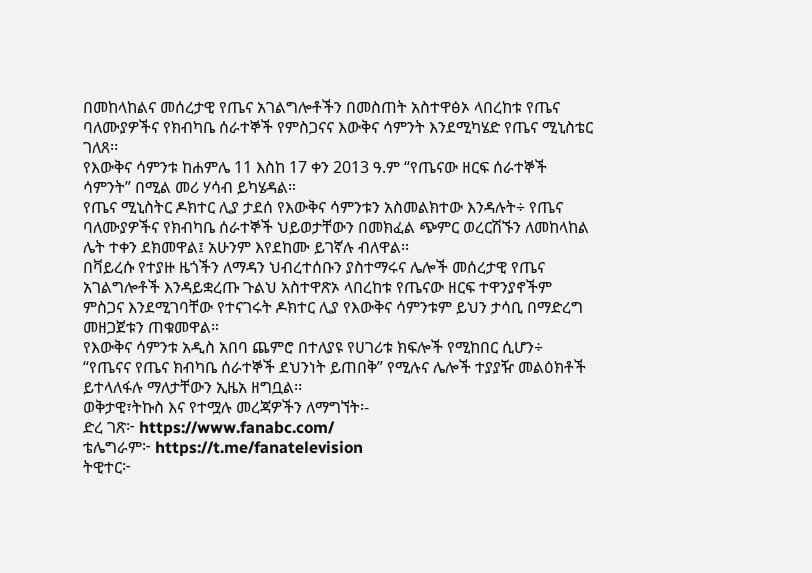በመከላከልና መሰረታዊ የጤና አገልግሎቶችን በመስጠት አስተዋፅኦ ላበረከቱ የጤና ባለሙያዎችና የክብካቤ ሰራተኞች የምስጋናና እውቅና ሳምንት እንደሚካሄድ የጤና ሚኒስቴር ገለጸ፡፡
የእውቅና ሳምንቱ ከሐምሌ 11 እስከ 17 ቀን 2013 ዓ.ም “የጤናው ዘርፍ ሰራተኞች ሳምንት” በሚል መሪ ሃሳብ ይካሄዳል።
የጤና ሚኒስትር ዶክተር ሊያ ታደሰ የእውቅና ሳምንቱን አስመልክተው እንዳሉት÷ የጤና ባለሙያዎችና የክብካቤ ሰራተኞች ህይወታቸውን በመክፈል ጭምር ወረርሽኙን ለመከላከል ሌት ተቀን ደክመዋል፤ አሁንም እየደከሙ ይገኛሉ ብለዋል፡፡
በቫይረሱ የተያዙ ዜጎችን ለማዳን ህብረተሰቡን ያስተማሩና ሌሎች መሰረታዊ የጤና አገልግሎቶች እንዳይቋረጡ ጉልህ አስተዋጽኦ ላበረከቱ የጤናው ዘርፍ ተዋንያኖችም ምስጋና እንደሚገባቸው የተናገሩት ዶክተር ሊያ የእውቅና ሳምንቱም ይህን ታሳቢ በማድረግ መዘጋጀቱን ጠቁመዋል።
የእውቅና ሳምንቱ አዲስ አበባ ጨምሮ በተለያዩ የሀገሪቱ ክፍሎች የሚከበር ሲሆን÷ “የጤናና የጤና ክብካቤ ሰራተኞች ደህንነት ይጠበቅ” የሚሉና ሌሎች ተያያዥ መልዕክቶች ይተላለፋሉ ማለታቸውን ኢዜአ ዘግቧል፡፡
ወቅታዊ፣ትኩስ እና የተሟሉ መረጃዎችን ለማግኘት፡-
ድረ ገጽ፦ https://www.fanabc.com/
ቴሌግራም፦ https://t.me/fanatelevision
ትዊተር፦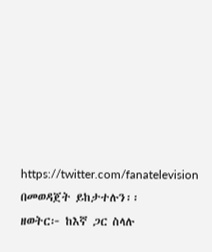https://twitter.com/fanatelevision በመወዳጀት ይከታተሉን፡፡
ዘወትር፦ ከእኛ ጋር ስላሉ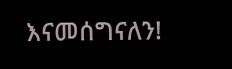እናመሰግናለን!